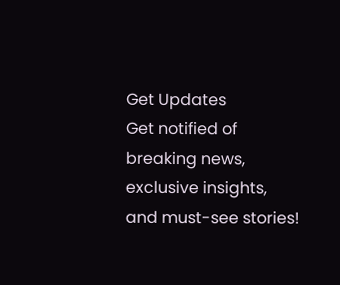Get Updates
Get notified of breaking news, exclusive insights, and must-see stories!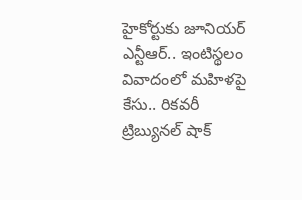హైకోర్టుకు జూనియర్ ఎన్టీఆర్.. ఇంటిస్థలం వివాదంలో మహిళపై కేసు.. రికవరీ ట్రిబ్యునల్ షాక్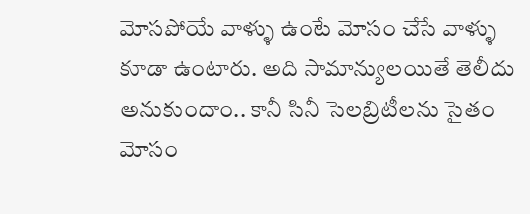మోసపోయే వాళ్ళు ఉంటే మోసం చేసే వాళ్ళు కూడా ఉంటారు. అది సామాన్యులయితే తెలీదు అనుకుందాం.. కానీ సినీ సెలబ్రిటీలను సైతం మోసం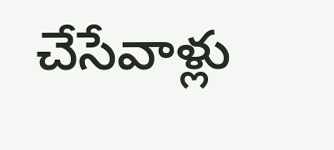చేసేవాళ్లు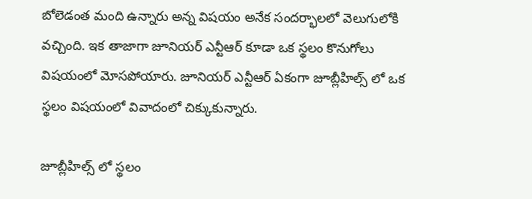బోలెడంత మంది ఉన్నారు అన్న విషయం అనేక సందర్భాలలో వెలుగులోకి వచ్చింది. ఇక తాజాగా జూనియర్ ఎన్టీఆర్ కూడా ఒక స్థలం కొనుగోలు విషయంలో మోసపోయారు. జూనియర్ ఎన్టీఆర్ ఏకంగా జూబ్లీహిల్స్ లో ఒక స్థలం విషయంలో వివాదంలో చిక్కుకున్నారు.

జూబ్లీహిల్స్ లో స్థలం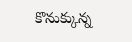కొనుక్కున్న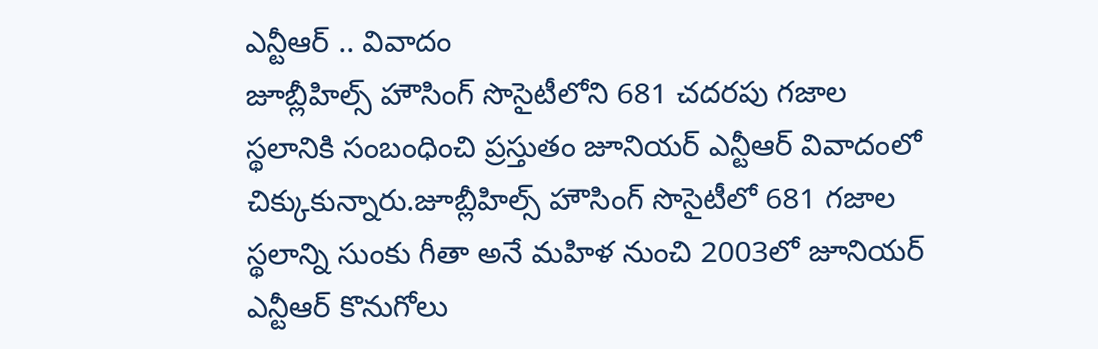ఎన్టీఆర్ .. వివాదం
జూబ్లీహిల్స్ హౌసింగ్ సొసైటీలోని 681 చదరపు గజాల స్థలానికి సంబంధించి ప్రస్తుతం జూనియర్ ఎన్టీఆర్ వివాదంలో చిక్కుకున్నారు.జూబ్లీహిల్స్ హౌసింగ్ సొసైటీలో 681 గజాల స్థలాన్ని సుంకు గీతా అనే మహిళ నుంచి 2003లో జూనియర్ ఎన్టీఆర్ కొనుగోలు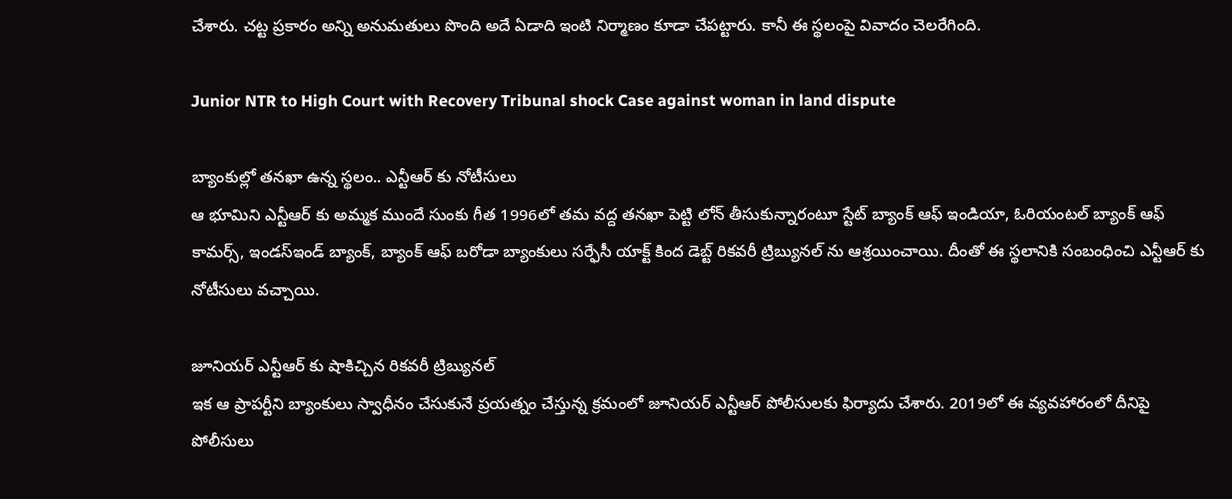చేశారు. చట్ట ప్రకారం అన్ని అనుమతులు పొంది అదే ఏడాది ఇంటి నిర్మాణం కూడా చేపట్టారు. కానీ ఈ స్థలంపై వివాదం చెలరేగింది.

Junior NTR to High Court with Recovery Tribunal shock Case against woman in land dispute

బ్యాంకుల్లో తనఖా ఉన్న స్థలం.. ఎన్టీఆర్ కు నోటీసులు
ఆ భూమిని ఎన్టీఆర్ కు అమ్మక ముందే సుంకు గీత 1996లో తమ వద్ద తనఖా పెట్టి లోన్ తీసుకున్నారంటూ స్టేట్ బ్యాంక్ ఆఫ్ ఇండియా, ఓరియంటల్ బ్యాంక్ ఆఫ్ కామర్స్, ఇండస్ఇండ్ బ్యాంక్, బ్యాంక్ ఆఫ్ బరోడా బ్యాంకులు సర్ఫేసీ యాక్ట్ కింద డెబ్ట్ రికవరీ ట్రిబ్యునల్ ను ఆశ్రయించాయి. దీంతో ఈ స్థలానికి సంబంధించి ఎన్టీఆర్ కు నోటీసులు వచ్చాయి.

జూనియర్ ఎన్టీఆర్ కు షాకిచ్చిన రికవరీ ట్రిబ్యునల్
ఇక ఆ ప్రాపర్టీని బ్యాంకులు స్వాధీనం చేసుకునే ప్రయత్నం చేస్తున్న క్రమంలో జూనియర్ ఎన్టీఆర్ పోలీసులకు ఫిర్యాదు చేశారు. 2019లో ఈ వ్యవహారంలో దీనిపై పోలీసులు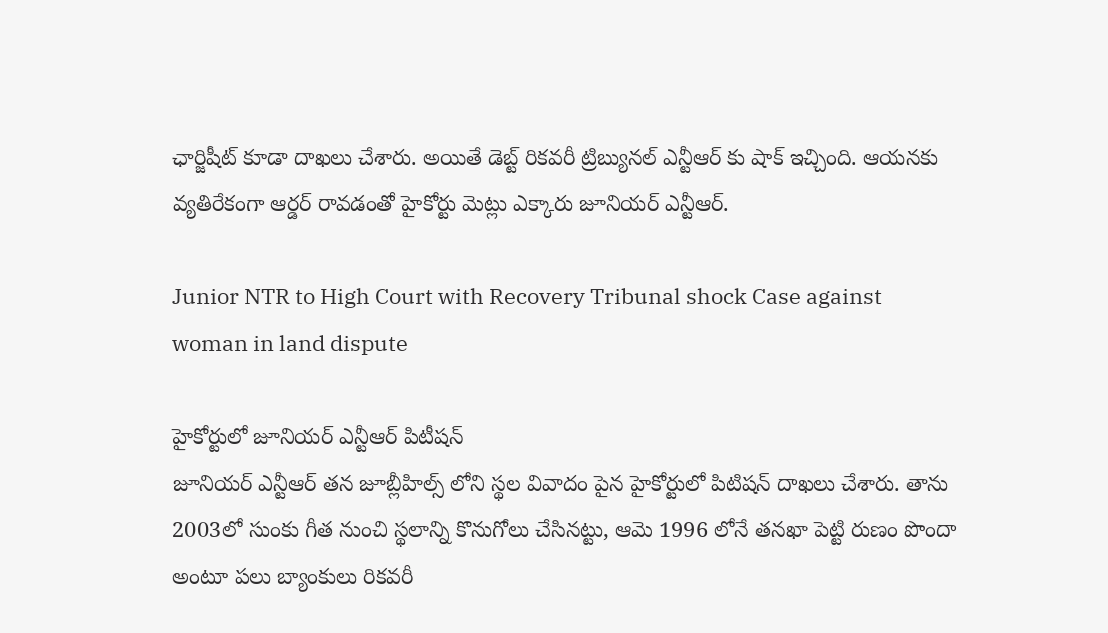ఛార్జిషీట్ కూడా దాఖలు చేశారు. అయితే డెబ్ట్ రికవరీ ట్రిబ్యునల్ ఎన్టీఆర్ కు షాక్ ఇచ్చింది. ఆయనకు వ్యతిరేకంగా ఆర్డర్ రావడంతో హైకోర్టు మెట్లు ఎక్కారు జూనియర్ ఎన్టీఆర్.

Junior NTR to High Court with Recovery Tribunal shock Case against woman in land dispute

హైకోర్టులో జూనియర్ ఎన్టీఆర్ పిటీషన్
జూనియర్ ఎన్టీఆర్ తన జూబ్లీహిల్స్ లోని స్థల వివాదం పైన హైకోర్టులో పిటిషన్ దాఖలు చేశారు. తాను 2003లో సుంకు గీత నుంచి స్థలాన్ని కొనుగోలు చేసినట్టు, ఆమె 1996 లోనే తనఖా పెట్టి రుణం పొందా అంటూ పలు బ్యాంకులు రికవరీ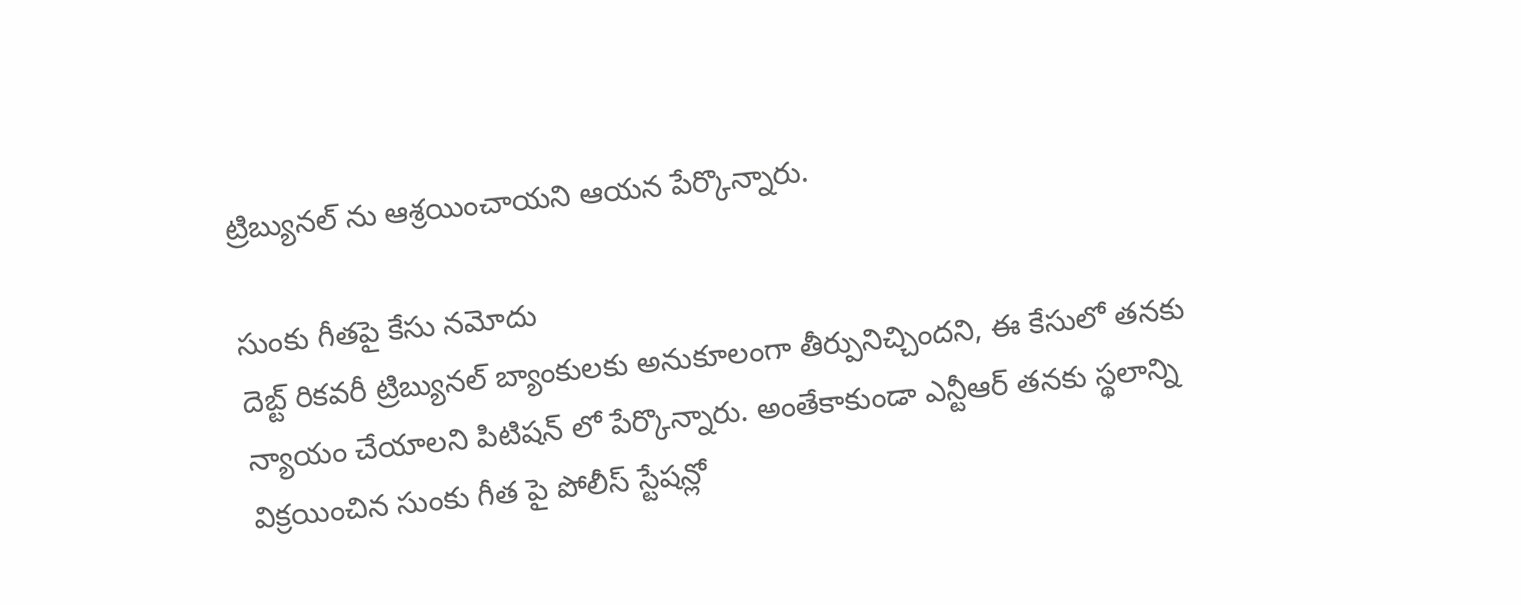ట్రిబ్యునల్ ను ఆశ్రయించాయని ఆయన పేర్కొన్నారు.

సుంకు గీతపై కేసు నమోదు
దెబ్ట్ రికవరీ ట్రిబ్యునల్ బ్యాంకులకు అనుకూలంగా తీర్పునిచ్చిందని, ఈ కేసులో తనకు న్యాయం చేయాలని పిటిషన్ లో పేర్కొన్నారు. అంతేకాకుండా ఎన్టీఆర్ తనకు స్థలాన్ని విక్రయించిన సుంకు గీత పై పోలీస్ స్టేషన్లో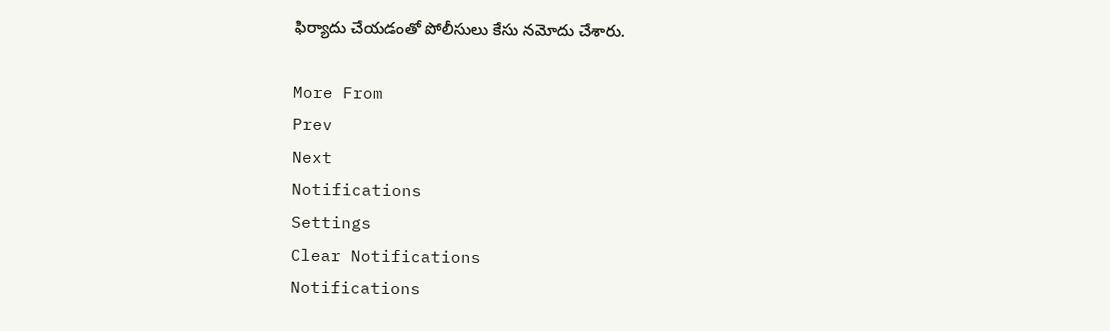ఫిర్యాదు చేయడంతో పోలీసులు కేసు నమోదు చేశారు.

More From
Prev
Next
Notifications
Settings
Clear Notifications
Notifications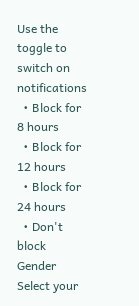Use the toggle to switch on notifications
  • Block for 8 hours
  • Block for 12 hours
  • Block for 24 hours
  • Don't block
Gender
Select your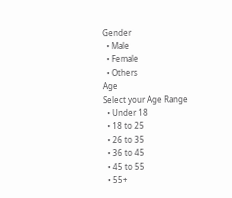Gender
  • Male
  • Female
  • Others
Age
Select your Age Range
  • Under 18
  • 18 to 25
  • 26 to 35
  • 36 to 45
  • 45 to 55
  • 55+